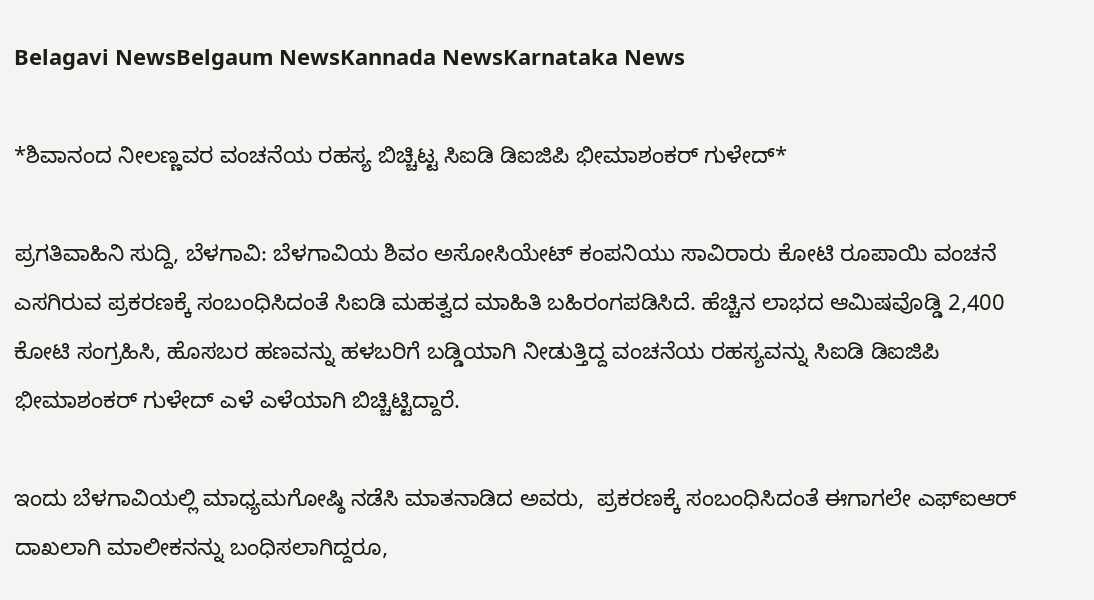Belagavi NewsBelgaum NewsKannada NewsKarnataka News

*ಶಿವಾನಂದ ನೀಲಣ್ಣವರ ವಂಚನೆಯ ರಹಸ್ಯ ಬಿಚ್ಚಿಟ್ಟ ಸಿಐಡಿ ಡಿಐಜಿಪಿ ಭೀಮಾಶಂಕರ್ ಗುಳೇದ್*

ಪ್ರಗತಿವಾಹಿನಿ ಸುದ್ದಿ, ಬೆಳಗಾವಿ: ಬೆಳಗಾವಿಯ ಶಿವಂ ಅಸೋಸಿಯೇಟ್ ಕಂಪನಿಯು ಸಾವಿರಾರು ಕೋಟಿ ರೂಪಾಯಿ ವಂಚನೆ ಎಸಗಿರುವ ಪ್ರಕರಣಕ್ಕೆ ಸಂಬಂಧಿಸಿದಂತೆ ಸಿಐಡಿ ಮಹತ್ವದ ಮಾಹಿತಿ ಬಹಿರಂಗಪಡಿಸಿದೆ. ಹೆಚ್ಚಿನ ಲಾಭದ ಆಮಿಷವೊಡ್ಡಿ 2,400 ಕೋಟಿ ಸಂಗ್ರಹಿಸಿ, ಹೊಸಬರ ಹಣವನ್ನು ಹಳಬರಿಗೆ ಬಡ್ಡಿಯಾಗಿ ನೀಡುತ್ತಿದ್ದ ವಂಚನೆಯ ರಹಸ್ಯವನ್ನು ಸಿಐಡಿ ಡಿಐಜಿಪಿ ಭೀಮಾಶಂಕರ್ ಗುಳೇದ್ ಎಳೆ ಎಳೆಯಾಗಿ ಬಿಚ್ಚಿಟ್ಟಿದ್ದಾರೆ.

ಇಂದು ಬೆಳಗಾವಿಯಲ್ಲಿ ಮಾಧ್ಯಮಗೋಷ್ಠಿ ನಡೆಸಿ ಮಾತನಾಡಿದ ಅವರು,  ಪ್ರಕರಣಕ್ಕೆ ಸಂಬಂಧಿಸಿದಂತೆ ಈಗಾಗಲೇ ಎಫ್‌ಐಆರ್ ದಾಖಲಾಗಿ ಮಾಲೀಕನನ್ನು ಬಂಧಿಸಲಾಗಿದ್ದರೂ,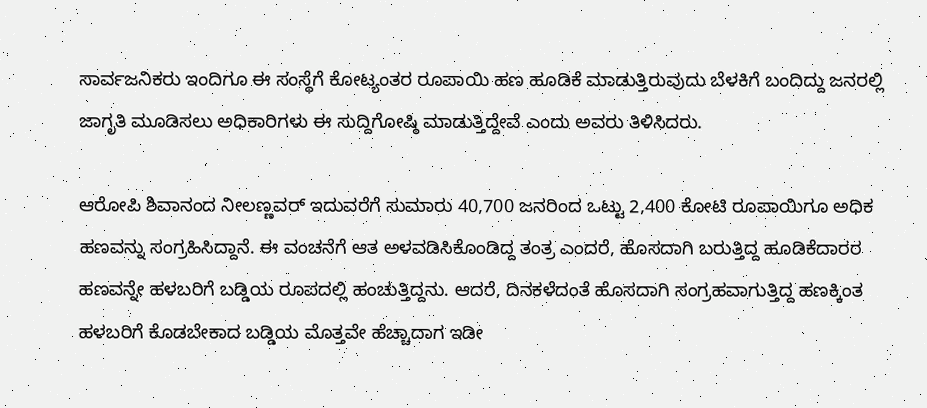ಸಾರ್ವಜನಿಕರು ಇಂದಿಗೂ ಈ ಸಂಸ್ಥೆಗೆ ಕೋಟ್ಯಂತರ ರೂಪಾಯಿ ಹಣ ಹೂಡಿಕೆ ಮಾಡುತ್ತಿರುವುದು ಬೆಳಕಿಗೆ ಬಂದಿದ್ದು ಜನರಲ್ಲಿ ಜಾಗೃತಿ ಮೂಡಿಸಲು ಅಧಿಕಾರಿಗಳು ಈ ಸುದ್ದಿಗೋಷ್ಠಿ ಮಾಡುತ್ತಿದ್ದೇವೆ ಎಂದು ಅವರು ತಿಳಿಸಿದರು.

ಆರೋಪಿ ಶಿವಾನಂದ ನೀಲಣ್ಣವ‌ರ್ ಇದುವರೆಗೆ ಸುಮಾರು 40,700 ಜನರಿಂದ ಒಟ್ಟು 2,400 ಕೋಟಿ ರೂಪಾಯಿಗೂ ಅಧಿಕ ಹಣವನ್ನು ಸಂಗ್ರಹಿಸಿದ್ದಾನೆ. ಈ ವಂಚನೆಗೆ ಆತ ಅಳವಡಿಸಿಕೊಂಡಿದ್ದ ತಂತ್ರ ಎಂದರೆ, ಹೊಸದಾಗಿ ಬರುತ್ತಿದ್ದ ಹೂಡಿಕೆದಾರರ ಹಣವನ್ನೇ ಹಳಬರಿಗೆ ಬಡ್ಡಿಯ ರೂಪದಲ್ಲಿ ಹಂಚುತ್ತಿದ್ದನು. ಆದರೆ, ದಿನಕಳೆದಂತೆ ಹೊಸದಾಗಿ ಸಂಗ್ರಹವಾಗುತ್ತಿದ್ದ ಹಣಕ್ಕಿಂತ ಹಳಬರಿಗೆ ಕೊಡಬೇಕಾದ ಬಡ್ಡಿಯ ಮೊತ್ತವೇ ಹೆಚ್ಚಾದಾಗ ಇಡೀ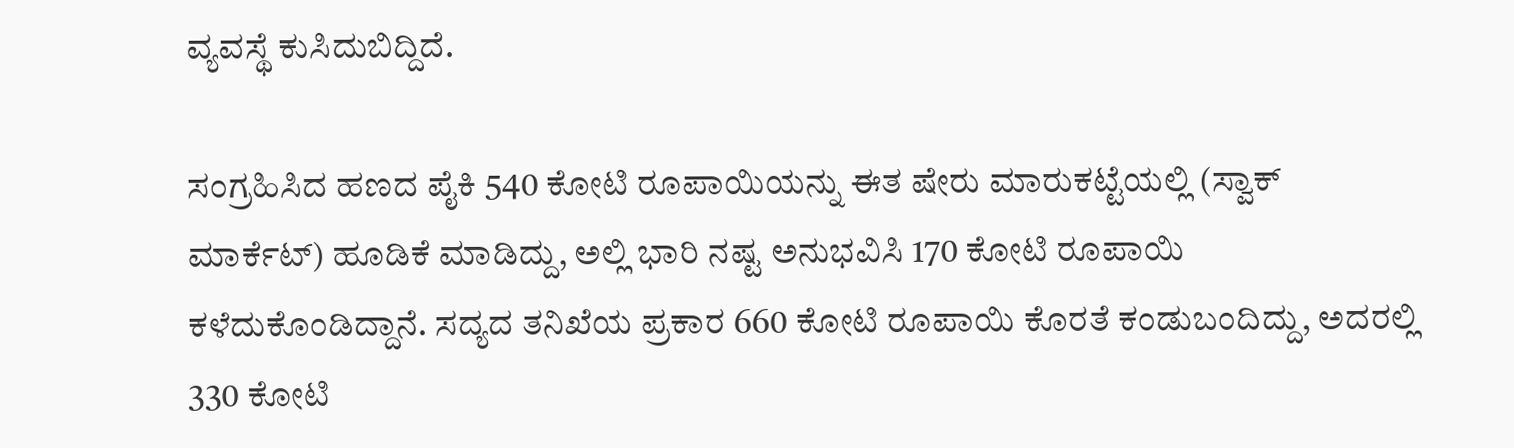ವ್ಯವಸ್ಥೆ ಕುಸಿದುಬಿದ್ದಿದೆ.

ಸಂಗ್ರಹಿಸಿದ ಹಣದ ಪೈಕಿ 540 ಕೋಟಿ ರೂಪಾಯಿಯನ್ನು ಈತ ಷೇರು ಮಾರುಕಟ್ಟೆಯಲ್ಲಿ (ಸ್ವಾಕ್ ಮಾರ್ಕೆಟ್) ಹೂಡಿಕೆ ಮಾಡಿದ್ದು, ಅಲ್ಲಿ ಭಾರಿ ನಷ್ಟ ಅನುಭವಿಸಿ 170 ಕೋಟಿ ರೂಪಾಯಿ ಕಳೆದುಕೊಂಡಿದ್ದಾನೆ. ಸದ್ಯದ ತನಿಖೆಯ ಪ್ರಕಾರ 660 ಕೋಟಿ ರೂಪಾಯಿ ಕೊರತೆ ಕಂಡುಬಂದಿದ್ದು, ಅದರಲ್ಲಿ 330 ಕೋಟಿ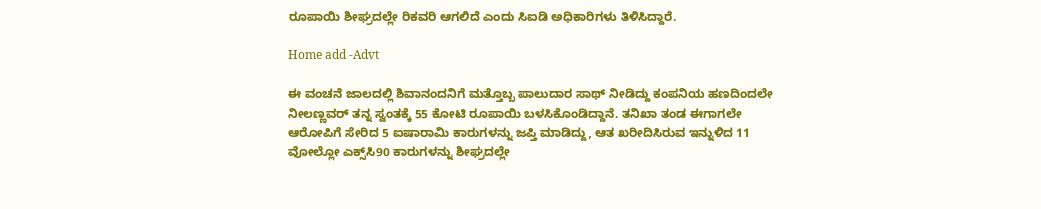ರೂಪಾಯಿ ಶೀಘ್ರದಲ್ಲೇ ರಿಕವರಿ ಆಗಲಿದೆ ಎಂದು ಸಿಐಡಿ ಅಧಿಕಾರಿಗಳು ತಿಳಿಸಿದ್ದಾರೆ.

Home add -Advt

ಈ ವಂಚನೆ ಜಾಲದಲ್ಲಿ ಶಿವಾನಂದನಿಗೆ ಮತ್ತೊಬ್ಬ ಪಾಲುದಾರ ಸಾಥ್ ನೀಡಿದ್ದು ಕಂಪನಿಯ ಹಣದಿಂದಲೇ ನೀಲಣ್ಣವರ್ ತನ್ನ ಸ್ವಂತಕ್ಕೆ 55 ಕೋಟಿ ರೂಪಾಯಿ ಬಳಸಿಕೊಂಡಿದ್ದಾನೆ. ತನಿಖಾ ತಂಡ ಈಗಾಗಲೇ ಆರೋಪಿಗೆ ಸೇರಿದ 5 ಐಷಾರಾಮಿ ಕಾರುಗಳನ್ನು ಜಪ್ತಿ ಮಾಡಿದ್ದು, ಆತ ಖರೀದಿಸಿರುವ ಇನ್ನುಳಿದ 11 ವೋಲ್ಲೋ ಎಕ್ಸ್‌ಸಿ90 ಕಾರುಗಳನ್ನು ಶೀಘ್ರದಲ್ಲೇ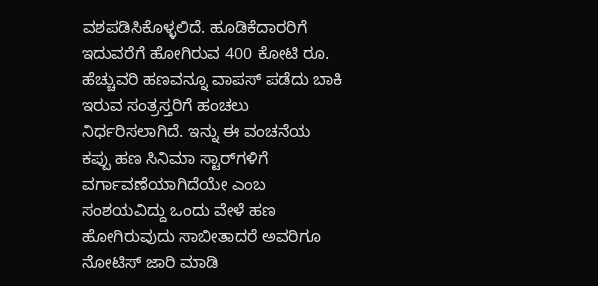ವಶಪಡಿಸಿಕೊಳ್ಳಲಿದೆ. ಹೂಡಿಕೆದಾರರಿಗೆ ಇದುವರೆಗೆ ಹೋಗಿರುವ 400 ಕೋಟಿ ರೂ. ಹೆಚ್ಚುವರಿ ಹಣವನ್ನೂ ವಾಪಸ್ ಪಡೆದು ಬಾಕಿ ಇರುವ ಸಂತ್ರಸ್ತರಿಗೆ ಹಂಚಲು ನಿರ್ಧರಿಸಲಾಗಿದೆ. ಇನ್ನು ಈ ವಂಚನೆಯ ಕಪ್ಪು ಹಣ ಸಿನಿಮಾ ಸ್ಟಾರ್‌ಗಳಿಗೆ ವರ್ಗಾವಣೆಯಾಗಿದೆಯೇ ಎಂಬ ಸಂಶಯವಿದ್ದು ಒಂದು ವೇಳೆ ಹಣ ಹೋಗಿರುವುದು ಸಾಬೀತಾದರೆ ಅವರಿಗೂ ನೋಟಿಸ್ ಜಾರಿ ಮಾಡಿ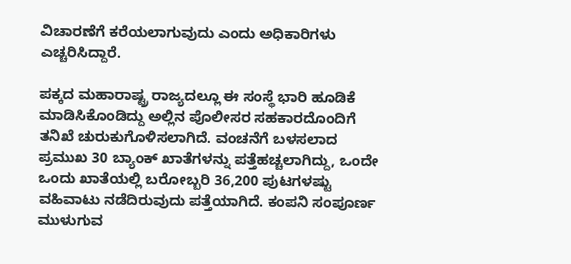ವಿಚಾರಣೆಗೆ ಕರೆಯಲಾಗುವುದು ಎಂದು ಅಧಿಕಾರಿಗಳು ಎಚ್ಚರಿಸಿದ್ದಾರೆ.

ಪಕ್ಕದ ಮಹಾರಾಷ್ಟ್ರ ರಾಜ್ಯದಲ್ಲೂ ಈ ಸಂಸ್ಥೆ ಭಾರಿ ಹೂಡಿಕೆ ಮಾಡಿಸಿಕೊಂಡಿದ್ದು ಅಲ್ಲಿನ ಪೊಲೀಸರ ಸಹಕಾರದೊಂದಿಗೆ ತನಿಖೆ ಚುರುಕುಗೊಳಿಸಲಾಗಿದೆ. ವಂಚನೆಗೆ ಬಳಸಲಾದ ಪ್ರಮುಖ 30 ಬ್ಯಾಂಕ್ ಖಾತೆಗಳನ್ನು ಪತ್ತೆಹಚ್ಚಲಾಗಿದ್ದು, ಒಂದೇ ಒಂದು ಖಾತೆಯಲ್ಲಿ ಬರೋಬ್ಬರಿ 36,200 ಪುಟಗಳಷ್ಟು ವಹಿವಾಟು ನಡೆದಿರುವುದು ಪತ್ತೆಯಾಗಿದೆ. ಕಂಪನಿ ಸಂಪೂರ್ಣ ಮುಳುಗುವ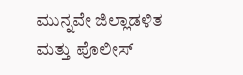ಮುನ್ನವೇ ಜಿಲ್ಲಾಡಳಿತ ಮತ್ತು ಪೊಲೀಸ್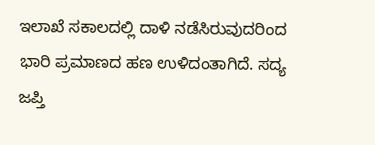ಇಲಾಖೆ ಸಕಾಲದಲ್ಲಿ ದಾಳಿ ನಡೆಸಿರುವುದರಿಂದ ಭಾರಿ ಪ್ರಮಾಣದ ಹಣ ಉಳಿದಂತಾಗಿದೆ. ಸದ್ಯ ಜಪ್ತಿ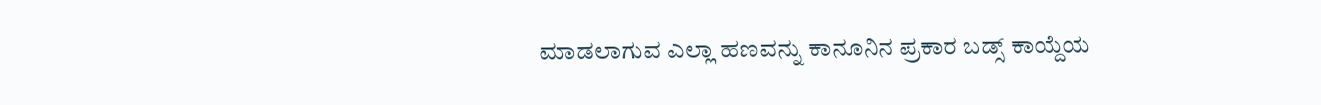ಮಾಡಲಾಗುವ ಎಲ್ಲಾ ಹಣವನ್ನು ಕಾನೂನಿನ ಪ್ರಕಾರ ಬಡ್ಸ್ ಕಾಯ್ದೆಯ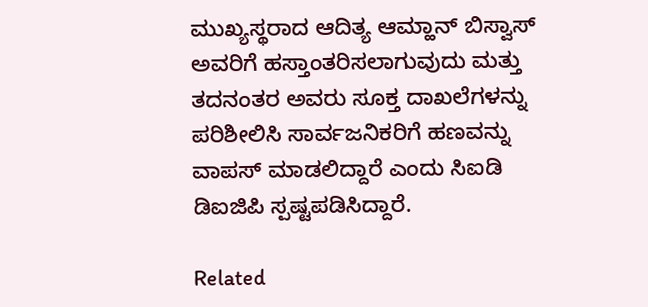ಮುಖ್ಯಸ್ಥರಾದ ಆದಿತ್ಯ ಆಮ್ಹಾನ್ ಬಿಸ್ವಾಸ್ ಅವರಿಗೆ ಹಸ್ತಾಂತರಿಸಲಾಗುವುದು ಮತ್ತು ತದನಂತರ ಅವರು ಸೂಕ್ತ ದಾಖಲೆಗಳನ್ನು ಪರಿಶೀಲಿಸಿ ಸಾರ್ವಜನಿಕರಿಗೆ ಹಣವನ್ನು ವಾಪಸ್ ಮಾಡಲಿದ್ದಾರೆ ಎಂದು ಸಿಐಡಿ ಡಿಐಜಿಪಿ ಸ್ಪಷ್ಟಪಡಿಸಿದ್ದಾರೆ.

Related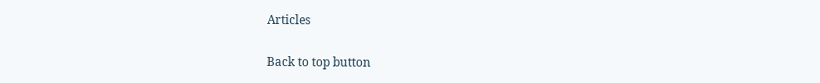Articles

Back to top button